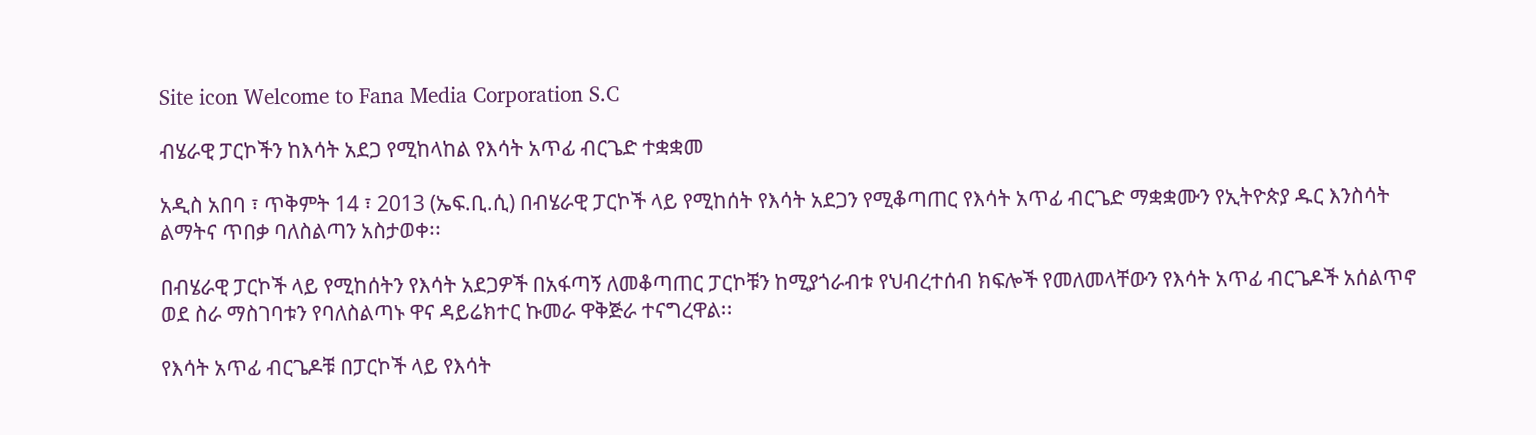Site icon Welcome to Fana Media Corporation S.C

ብሄራዊ ፓርኮችን ከእሳት አደጋ የሚከላከል የእሳት አጥፊ ብርጌድ ተቋቋመ

አዲስ አበባ ፣ ጥቅምት 14 ፣ 2013 (ኤፍ.ቢ.ሲ) በብሄራዊ ፓርኮች ላይ የሚከሰት የእሳት አደጋን የሚቆጣጠር የእሳት አጥፊ ብርጌድ ማቋቋሙን የኢትዮጵያ ዱር እንስሳት ልማትና ጥበቃ ባለስልጣን አስታወቀ፡፡

በብሄራዊ ፓርኮች ላይ የሚከሰትን የእሳት አደጋዎች በአፋጣኝ ለመቆጣጠር ፓርኮቹን ከሚያጎራብቱ የህብረተሰብ ክፍሎች የመለመላቸውን የእሳት አጥፊ ብርጌዶች አሰልጥኖ ወደ ስራ ማስገባቱን የባለስልጣኑ ዋና ዳይሬክተር ኩመራ ዋቅጅራ ተናግረዋል፡፡

የእሳት አጥፊ ብርጌዶቹ በፓርኮች ላይ የእሳት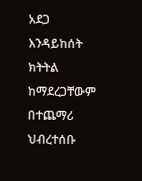አደጋ እንዳይከሰት ክትትል ከማደረጋቸውም በተጨማሪ ህብረተሰቡ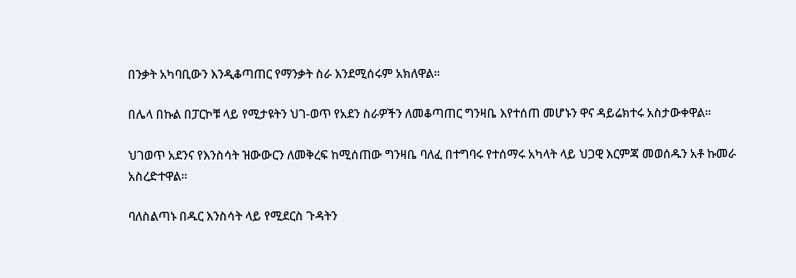በንቃት አካባቢውን እንዲቆጣጠር የማንቃት ስራ እንደሚሰሩም አክለዋል፡፡

በሌላ በኩል በፓርኮቹ ላይ የሚታዩትን ህገ-ወጥ የአደን ስራዎችን ለመቆጣጠር ግንዛቤ እየተሰጠ መሆኑን ዋና ዳይሬክተሩ አስታውቀዋል፡፡

ህገወጥ አደንና የእንስሳት ዝውውርን ለመቅረፍ ከሚሰጠው ግንዛቤ ባለፈ በተግባሩ የተሰማሩ አካላት ላይ ህጋዊ እርምጃ መወሰዱን አቶ ኩመራ አስረድተዋል፡፡

ባለስልጣኑ በዱር እንስሳት ላይ የሚደርስ ጉዳትን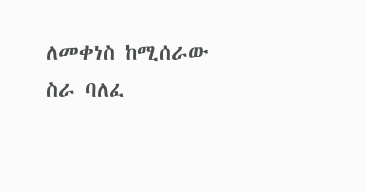ለመቀነስ ከሚሰራው ስራ ባለፈ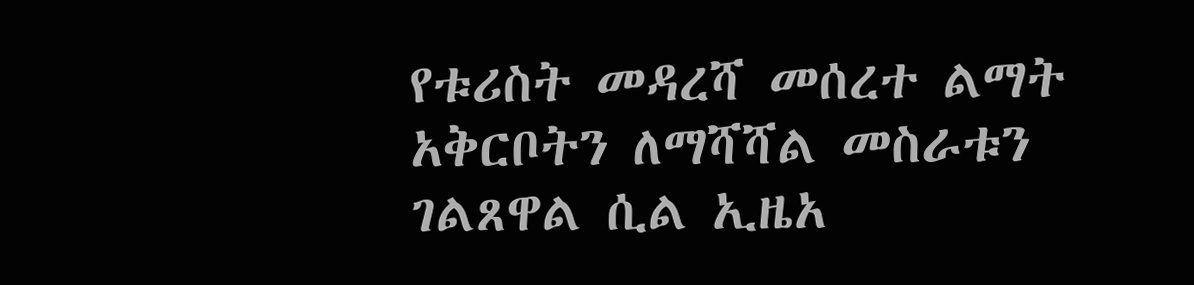የቱሪስት መዳረሻ መሰረተ ልማት አቅርቦትን ለማሻሻል መስራቱን ገልጸዋል ሲል ኢዜአ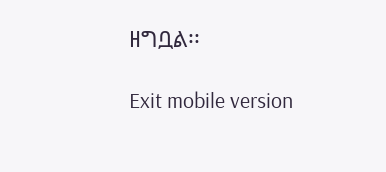ዘግቧል፡፡

Exit mobile version